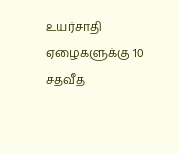உயர்சாதி ஏழைகளுக்கு 10 சதவீத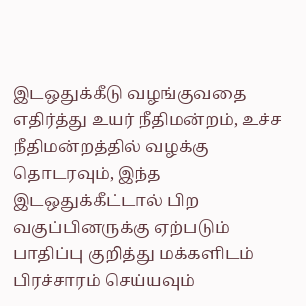இடஒதுக்கீடு வழங்குவதை எதிர்த்து உயர் நீதிமன்றம், உச்ச நீதிமன்றத்தில் வழக்கு தொடரவும், இந்த இடஒதுக்கீட்டால் பிற வகுப்பினருக்கு ஏற்படும் பாதிப்பு குறித்து மக்களிடம் பிரச்சாரம் செய்யவும்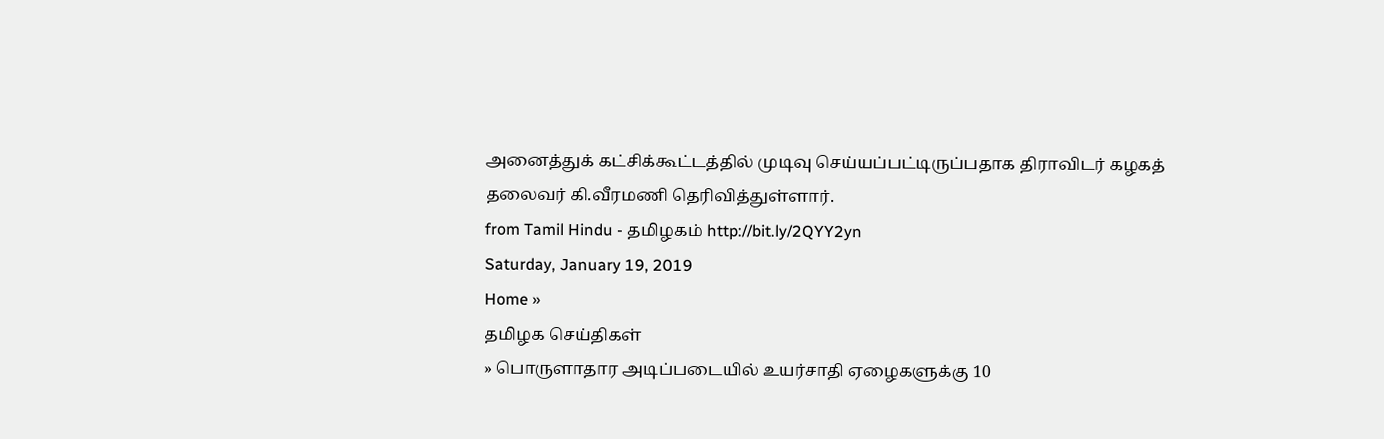அனைத்துக் கட்சிக்கூட்டத்தில் முடிவு செய்யப்பட்டிருப்பதாக திராவிடர் கழகத் தலைவர் கி.வீரமணி தெரிவித்துள்ளார்.
from Tamil Hindu - தமிழகம் http://bit.ly/2QYY2yn
Saturday, January 19, 2019
Home »
தமிழக செய்திகள்
» பொருளாதார அடிப்படையில் உயர்சாதி ஏழைகளுக்கு 10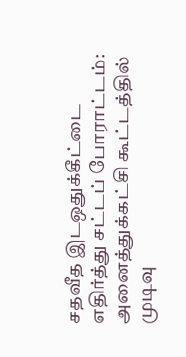சதவீத இடஒதுக்கீட்டை எதிர்த்து சட்டப் போராட்டம்: அனைத்துக்கட்சி கூட்டத்தில் முடிவு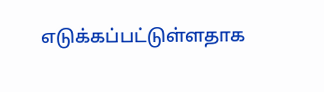எடுக்கப்பட்டுள்ளதாக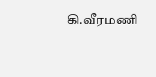கி.வீரமணி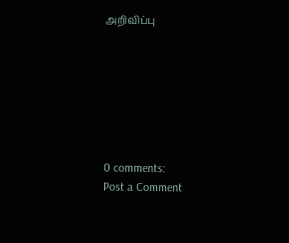அறிவிப்பு







0 comments:
Post a Comment